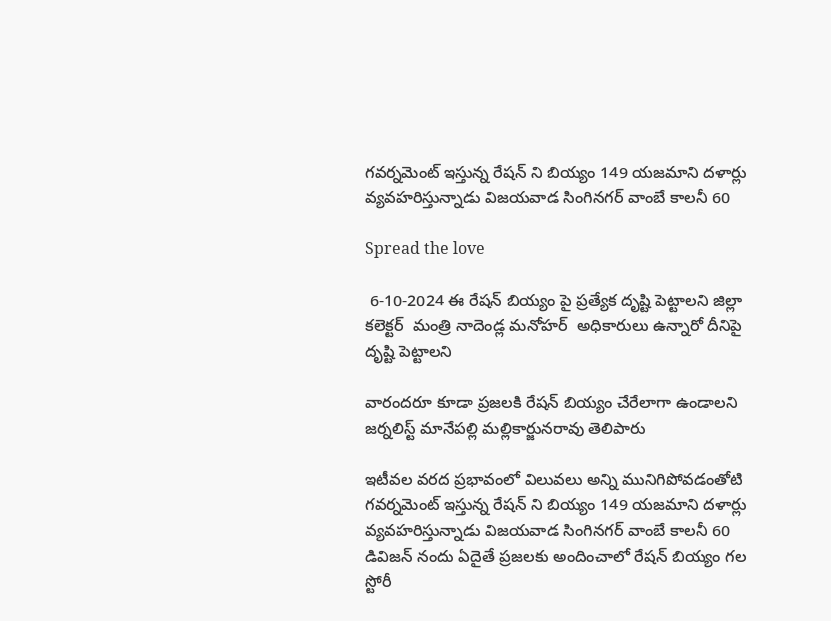గవర్నమెంట్ ఇస్తున్న రేషన్ ని బియ్యం 149 యజమాని దళార్లు వ్యవహరిస్తున్నాడు విజయవాడ సింగినగర్ వాంబే కాలనీ 60

Spread the love

 6-10-2024 ఈ రేషన్ బియ్యం పై ప్రత్యేక దృష్టి పెట్టాలని జిల్లా కలెక్టర్  మంత్రి నాదెండ్ల మనోహర్  అధికారులు ఉన్నారో దీనిపై దృష్టి పెట్టాలని

వారందరూ కూడా ప్రజలకి రేషన్ బియ్యం చేరేలాగా ఉండాలని జర్నలిస్ట్ మానేపల్లి మల్లికార్జునరావు తెలిపారు

ఇటీవల వరద ప్రభావంలో విలువలు అన్ని మునిగిపోవడంతోటి గవర్నమెంట్ ఇస్తున్న రేషన్ ని బియ్యం 149 యజమాని దళార్లు వ్యవహరిస్తున్నాడు విజయవాడ సింగినగర్ వాంబే కాలనీ 60 డివిజన్ నందు ఏదైతే ప్రజలకు అందించాలో రేషన్ బియ్యం గల స్టోరీ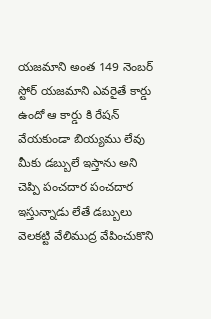యజమాని అంత 149 నెంబర్ స్టోర్ యజమాని ఎవరైతే కార్డు ఉందో ఆ కార్డు కి రేషన్ వేయకుండా బియ్యము లేవు మీకు డబ్బులే ఇస్తాను అని చెప్పి పంచదార పంచదార ఇస్తున్నాడు లేతే డబ్బులు వెలకట్టి వేలిముద్ర వేపించుకొని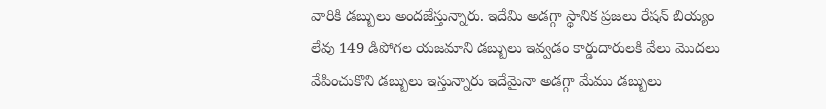వారికి డబ్బులు అందజేస్తున్నారు. ఇదేమి అడగ్గా స్థానిక ప్రజలు రేషన్ బియ్యం లేవు 149 డిపోగల యజమాని డబ్బులు ఇవ్వడం కార్డుదారులకి వేలు మొదలు వేపించుకొని డబ్బులు ఇస్తున్నారు ఇదేమైనా అడగ్గా మేము డబ్బులు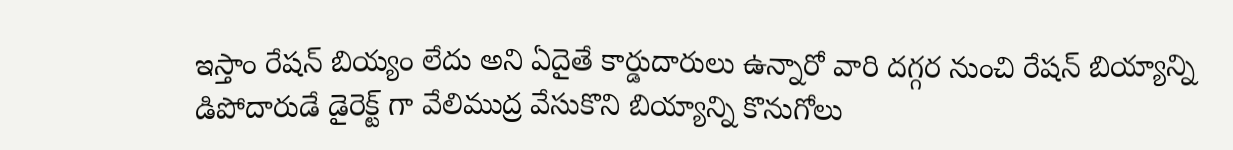ఇస్తాం రేషన్ బియ్యం లేదు అని ఏదైతే కార్డుదారులు ఉన్నారో వారి దగ్గర నుంచి రేషన్ బియ్యాన్ని డిపోదారుడే డైరెక్ట్ గా వేలిముద్ర వేసుకొని బియ్యాన్ని కొనుగోలు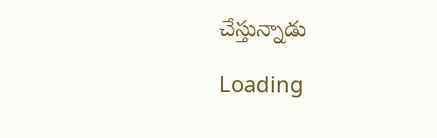చేస్తున్నాడు

Loading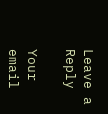Leave a Reply

Your email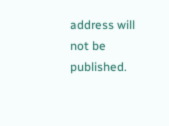address will not be published.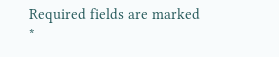Required fields are marked *